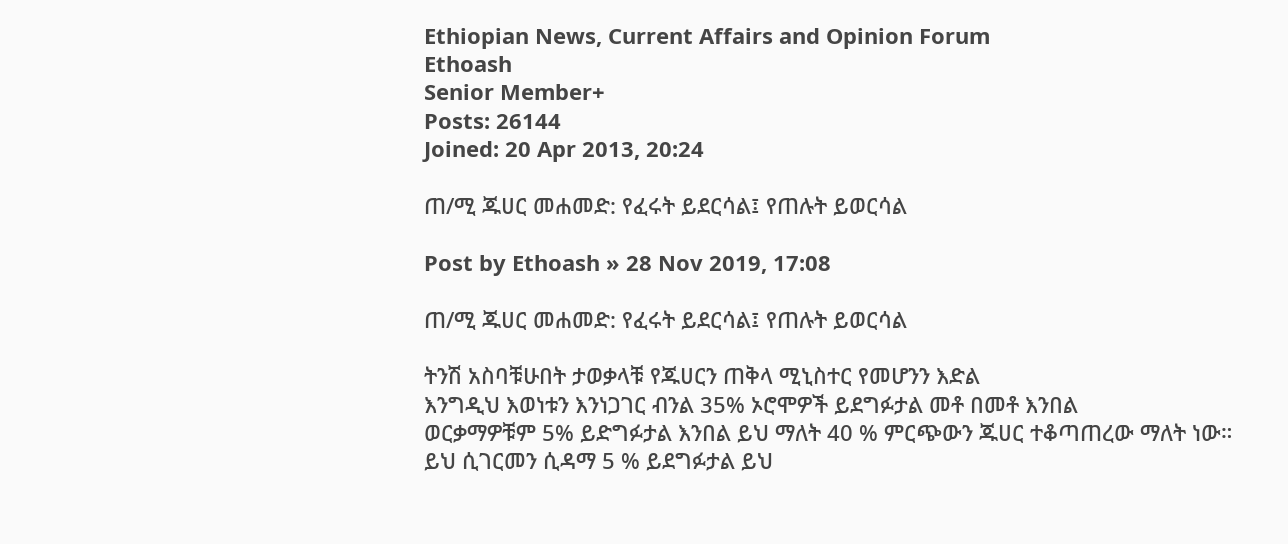Ethiopian News, Current Affairs and Opinion Forum
Ethoash
Senior Member+
Posts: 26144
Joined: 20 Apr 2013, 20:24

ጠ/ሚ ጁሀር መሐመድ: የፈሩት ይደርሳል፤ የጠሉት ይወርሳል

Post by Ethoash » 28 Nov 2019, 17:08

ጠ/ሚ ጁሀር መሐመድ: የፈሩት ይደርሳል፤ የጠሉት ይወርሳል

ትንሽ አስባቹሁበት ታወቃላቹ የጁሀርን ጠቅላ ሚኒስተር የመሆንን እድል
እንግዲህ እወነቱን እንነጋገር ብንል 35% ኦሮሞዎች ይደግፉታል መቶ በመቶ እንበል
ወርቃማዎቹም 5% ይድግፉታል እንበል ይህ ማለት 40 % ምርጭውን ጁሀር ተቆጣጠረው ማለት ነው።
ይህ ሲገርመን ሲዳማ 5 % ይደግፉታል ይህ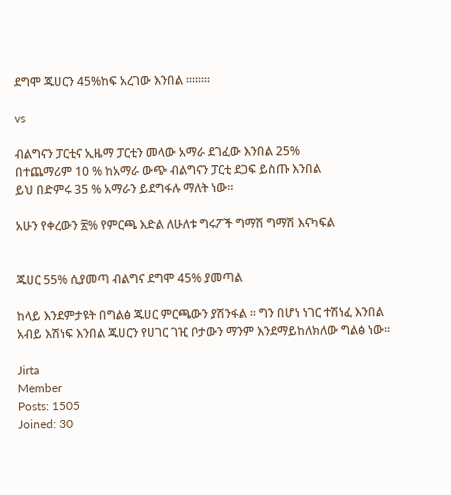ደግሞ ጁሀርን 45%ከፍ አረገው እንበል ።።።።

vs

ብልግናን ፓርቲና ኢዜማ ፓርቲን መላው አማራ ደገፈው እንበል 25%
በተጨማሪም 10 % ከአማራ ውጭ ብልግናን ፓርቲ ደጋፍ ይስጡ እንበል
ይህ በድምሩ 35 % አማራን ይደግፋሉ ማለት ነው።

አሁን የቀረውን ፳% የምርጫ እድል ለሁለቱ ግሩፖች ግማሽ ግማሽ እናካፍል


ጁሀር 55% ሲያመጣ ብልግና ደግሞ 45% ያመጣል

ከላይ እንደምታዩት በግልፅ ጁሀር ምርጫውን ያሽንፋል ። ግን በሆነ ነገር ተሽነፈ እንበል አብይ እሽነፍ እንበል ጁሀርን የሀገር ገዢ ቦታውን ማንም እንደማይከለክለው ግልፅ ነው።

Jirta
Member
Posts: 1505
Joined: 30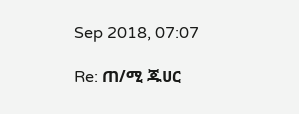Sep 2018, 07:07

Re: ጠ/ሚ ጁሀር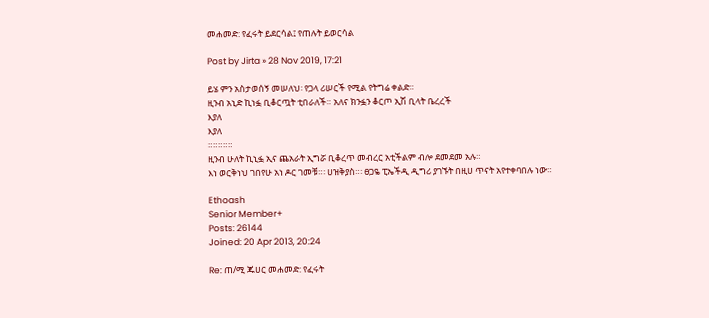መሐመድ: የፈሩት ይደርሳል፤ የጠሉት ይወርሳል

Post by Jirta » 28 Nov 2019, 17:21

ይሄ ምን አስታወሰኝ መሠለህ፡ የጋላ ሪሠርች የሚል የትግሬ ቀልድ።
ዚንብ አኒድ ኪነፏ ቢቆርጧት ቲበራለች። አለና ክንፏን ቆርጦ ኢሽ ቢላት ቤረረች
እያለ
እያለ
።።።።።
ዚንብ ሁለት ኪኒፏ ኢና ጨአራት ኢግሯ ቢቆረጥ መብረር አቲችልም ብሎ ደመደመ አሉ።
እነ ወርቅነህ ገበየሁ አነ ዶር ገመቹ።፡ ሀዝቅያስ።፡ ፀጋዬ ፒኤችዲ ዲግሪ ያገኙት በዚሀ ጥናት አየተቀባበሉ ነው።

Ethoash
Senior Member+
Posts: 26144
Joined: 20 Apr 2013, 20:24

Re: ጠ/ሚ ጁሀር መሐመድ: የፈሩት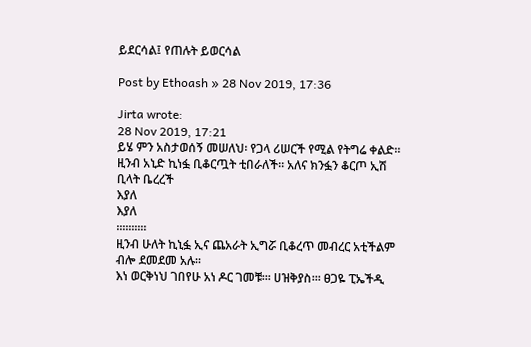ይደርሳል፤ የጠሉት ይወርሳል

Post by Ethoash » 28 Nov 2019, 17:36

Jirta wrote:
28 Nov 2019, 17:21
ይሄ ምን አስታወሰኝ መሠለህ፡ የጋላ ሪሠርች የሚል የትግሬ ቀልድ።
ዚንብ አኒድ ኪነፏ ቢቆርጧት ቲበራለች። አለና ክንፏን ቆርጦ ኢሽ ቢላት ቤረረች
እያለ
እያለ
።።።።።
ዚንብ ሁለት ኪኒፏ ኢና ጨአራት ኢግሯ ቢቆረጥ መብረር አቲችልም ብሎ ደመደመ አሉ።
እነ ወርቅነህ ገበየሁ አነ ዶር ገመቹ።፡ ሀዝቅያስ።፡ ፀጋዬ ፒኤችዲ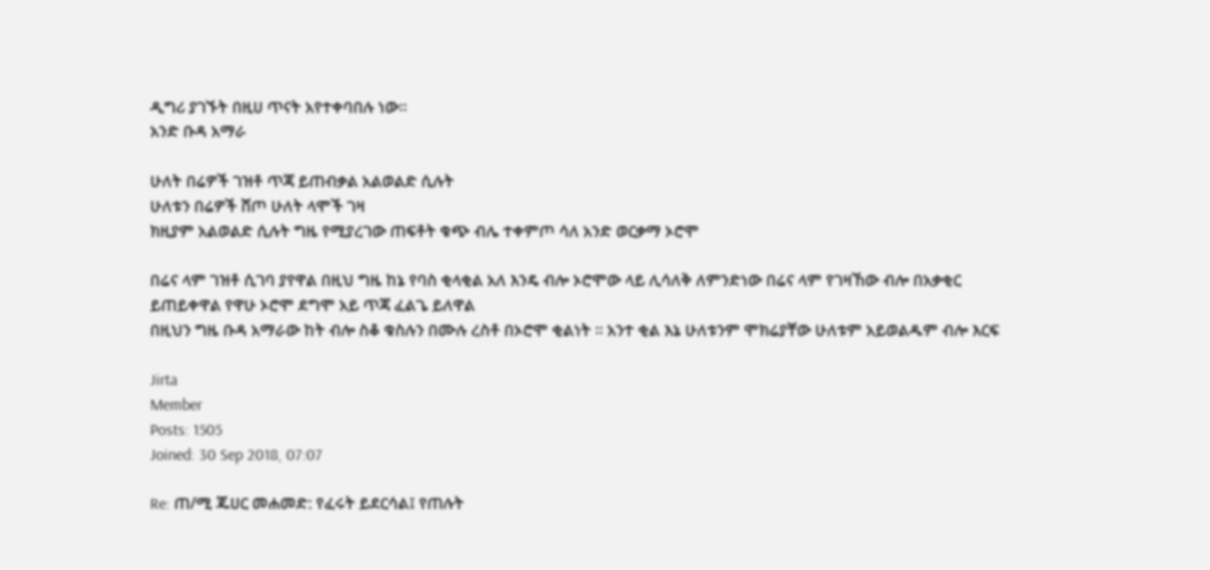ዲግሪ ያገኙት በዚሀ ጥናት አየተቀባበሉ ነው።
አንድ ቡዳ አማራ

ሁለት በሬዎች ገዝቶ ጥጃ ይጠብቃል አልወልድ ሲሉት
ሁለቱን በሬዎች ሸጦ ሁለት ላሞች ገዛ
ክዚያም አልወልድ ሲሉት ግዜ የሚያረገው ጠፍቶት ቁጭ ብሌ ተቀምጦ ሳለ አንድ ወርቃማ ኦሮሞ

በሬና ላም ገዝቶ ሲገባ ያየዋል በዚህ ግዜ ከኔ የባስ ቂላቂል አለ እንዴ ብሎ ኦሮሞው ላይ ሊሳለቅ ለምንድነው በሬና ላም የገዛኸው ብሎ በአቃቂር ይጠይቀዋል የዋሁ ኦሮሞ ደግሞ አይ ጥጃ ፈልጌ ይለዋል
በዚህን ግዜ ቡዳ አማራው ከት ብሎ ስቆ ቁስሉን በሙሉ ረስቶ በኦሮሞ ቂልነት ። አንተ ቂል እኔ ሁለቱንም ሞክሬያቸው ሁለቱም አይወልዱም ብሎ እርፍ

Jirta
Member
Posts: 1505
Joined: 30 Sep 2018, 07:07

Re: ጠ/ሚ ጁሀር መሐመድ: የፈሩት ይደርሳል፤ የጠሉት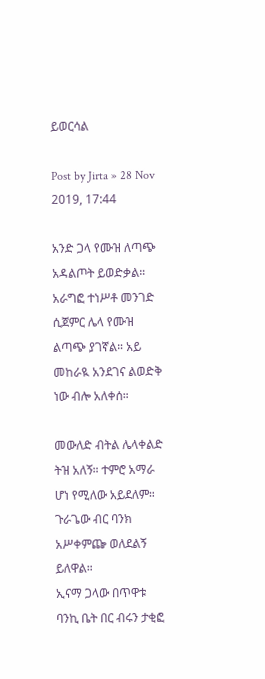ይወርሳል

Post by Jirta » 28 Nov 2019, 17:44

አንድ ጋላ የሙዝ ለጣጭ አዳልጦት ይወድቃል። አራግፎ ተነሥቶ መንገድ ሲጀምር ሌላ የሙዝ ልጣጭ ያገኛል። አይ መከራዪ አንደገና ልወድቅ ነው ብሎ አለቀሰ።

መውለድ ብትል ሌላቀልድ ትዝ አለኝ። ተምሮ አማራ ሆነ የሚለው አይደለም።
ጉራጌው ብር ባንክ አሥቀምጬ ወለደልኝ ይለዋል።
ኢናማ ጋላው በጥዋቱ ባንኪ ቤት በር ብሩን ታቂፎ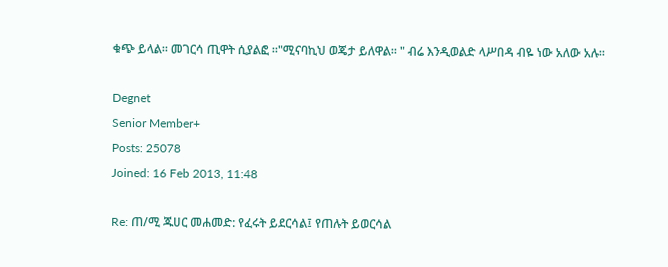ቁጭ ይላል። መገርሳ ጢዋት ሲያልፎ ።"ሚናባኪህ ወጄታ ይለዋል። " ብሬ እንዲወልድ ላሥበዳ ብዬ ነው አለው አሉ።

Degnet
Senior Member+
Posts: 25078
Joined: 16 Feb 2013, 11:48

Re: ጠ/ሚ ጁሀር መሐመድ: የፈሩት ይደርሳል፤ የጠሉት ይወርሳል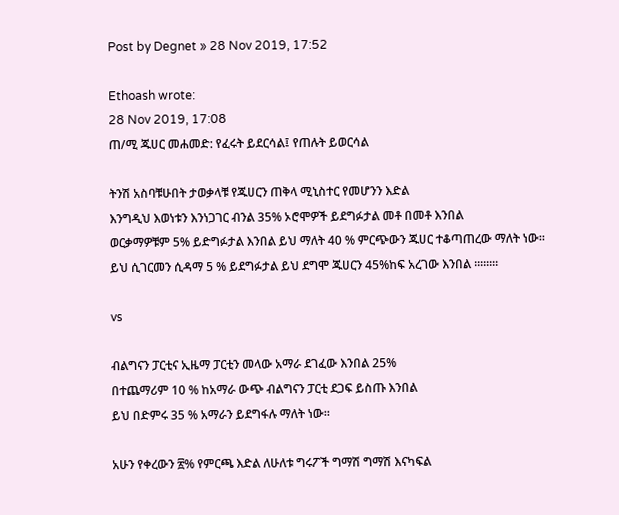Post by Degnet » 28 Nov 2019, 17:52

Ethoash wrote:
28 Nov 2019, 17:08
ጠ/ሚ ጁሀር መሐመድ: የፈሩት ይደርሳል፤ የጠሉት ይወርሳል

ትንሽ አስባቹሁበት ታወቃላቹ የጁሀርን ጠቅላ ሚኒስተር የመሆንን እድል
እንግዲህ እወነቱን እንነጋገር ብንል 35% ኦሮሞዎች ይደግፉታል መቶ በመቶ እንበል
ወርቃማዎቹም 5% ይድግፉታል እንበል ይህ ማለት 40 % ምርጭውን ጁሀር ተቆጣጠረው ማለት ነው።
ይህ ሲገርመን ሲዳማ 5 % ይደግፉታል ይህ ደግሞ ጁሀርን 45%ከፍ አረገው እንበል ።።።።

vs

ብልግናን ፓርቲና ኢዜማ ፓርቲን መላው አማራ ደገፈው እንበል 25%
በተጨማሪም 10 % ከአማራ ውጭ ብልግናን ፓርቲ ደጋፍ ይስጡ እንበል
ይህ በድምሩ 35 % አማራን ይደግፋሉ ማለት ነው።

አሁን የቀረውን ፳% የምርጫ እድል ለሁለቱ ግሩፖች ግማሽ ግማሽ እናካፍል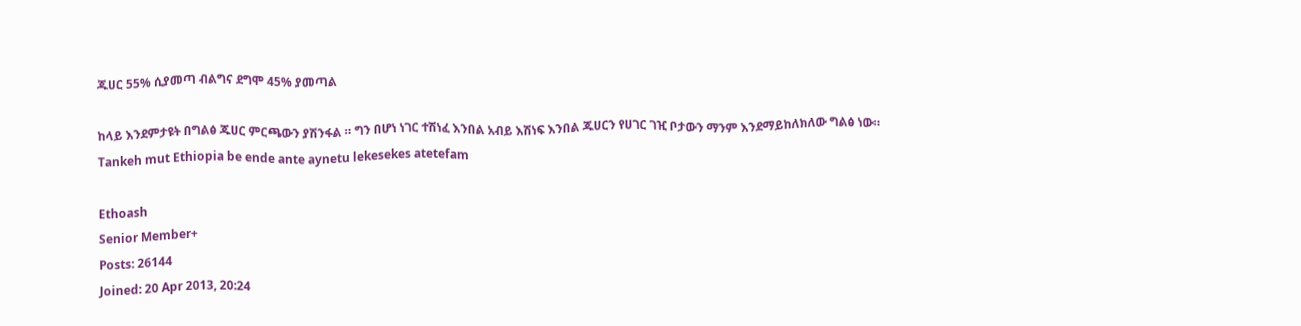ጁሀር 55% ሲያመጣ ብልግና ደግሞ 45% ያመጣል

ከላይ እንደምታዩት በግልፅ ጁሀር ምርጫውን ያሽንፋል ። ግን በሆነ ነገር ተሽነፈ እንበል አብይ እሽነፍ እንበል ጁሀርን የሀገር ገዢ ቦታውን ማንም እንደማይከለክለው ግልፅ ነው።
Tankeh mut Ethiopia be ende ante aynetu lekesekes atetefam

Ethoash
Senior Member+
Posts: 26144
Joined: 20 Apr 2013, 20:24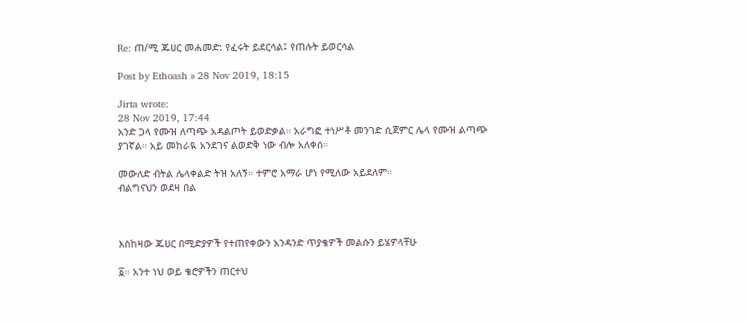Re: ጠ/ሚ ጁሀር መሐመድ: የፈሩት ይደርሳል፤ የጠሉት ይወርሳል

Post by Ethoash » 28 Nov 2019, 18:15

Jirta wrote:
28 Nov 2019, 17:44
አንድ ጋላ የሙዝ ለጣጭ አዳልጦት ይወድቃል። አራግፎ ተነሥቶ መንገድ ሲጀምር ሌላ የሙዝ ልጣጭ ያገኛል። አይ መከራዪ አንደገና ልወድቅ ነው ብሎ አለቀሰ።

መውለድ ብትል ሌላቀልድ ትዝ አለኝ። ተምሮ አማራ ሆነ የሚለው አይደለም።
ብልግናህን ወደዛ በል



እስከዛው ጁሀር በሚድያዎች የተጠየቀውን አንዳንድ ጥያቄዎች መልሱን ይሄዎላቸሁ

፩። አንተ ነህ ወይ ቄሮዎችን ጠርተህ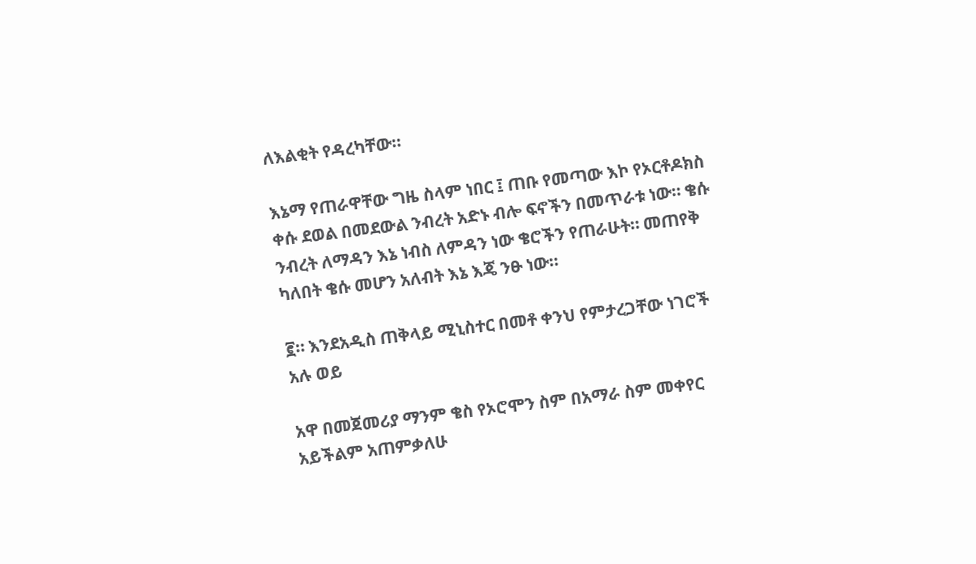ለእልቂት የዳረካቸው።

እኔማ የጠራዋቸው ግዜ ስላም ነበር ፤ ጠቡ የመጣው እኮ የኦርቶዶክስ ቀሱ ደወል በመደውል ንብረት አድኑ ብሎ ፍኖችን በመጥራቱ ነው። ቄሱ ንብረት ለማዳን እኔ ነብስ ለምዳን ነው ቄሮችን የጠራሁት። መጠየቅ ካለበት ቄሱ መሆን አለብት እኔ እጄ ንፁ ነው።

፪። እንደአዲስ ጠቅላይ ሚኒስተር በመቶ ቀንህ የምታረጋቸው ነገሮች አሉ ወይ

አዋ በመጀመሪያ ማንም ቄስ የኦሮሞን ስም በአማራ ስም መቀየር አይችልም አጠምቃለሁ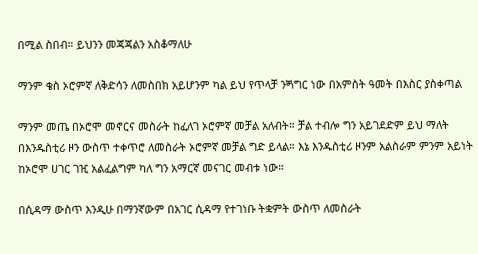በሚል ስበብ። ይህንን መጃጃልን አስቆማለሁ

ማንም ቄስ ኦሮምኛ ለቅድሳን ለመስበክ አይሆንም ካል ይህ የጥላቻ ንጝግር ነው በአምስት ዓመት በእስር ያስቀጣል

ማንም መጤ በኦሮሞ መኖርና መስራት ከፈለገ ኦሮምኛ መቻል አለብት። ቻል ተብሎ ግን አይገደድም ይህ ማለት በእንዱስቲሪ ዞን ውስጥ ተቀጥሮ ለመስራት ኦሮምኛ መቻል ግድ ይላል። እኔ እንዱስቲሪ ዞንም አልስራም ምንም አይነት ከኦሮሞ ሀገር ገዢ አልፈልግም ካለ ግን አማርኛ መናገር መብቱ ነው።

በሲዳማ ውስጥ እንዲሁ በማንኛውም በአገር ሲዳማ የተገነቡ ትቋምት ውስጥ ለመስራት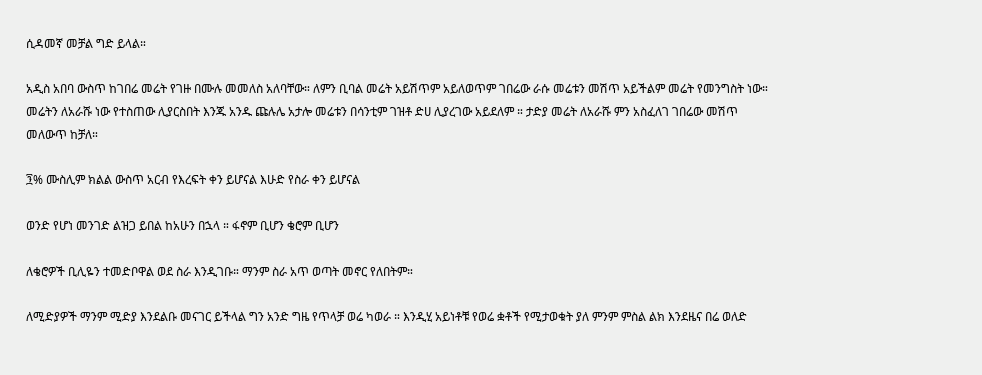ሲዳመኛ መቻል ግድ ይላል።

አዲስ አበባ ውስጥ ከገበሬ መሬት የገዙ በሙሉ መመለስ አለባቸው። ለምን ቢባል መሬት አይሽጥም አይለወጥም ገበሬው ራሱ መሬቱን መሽጥ አይችልም መሬት የመንግስት ነው። መሬትን ለአራሹ ነው የተስጠው ሊያርስበት እንጁ አንዱ ጩሉሌ አታሎ መሬቱን በሳንቲም ገዝቶ ድሀ ሊያረገው አይደለም ። ታድያ መሬት ለአራሹ ምን አስፈለገ ገበሬው መሽጥ መለውጥ ከቻለ።

፺% ሙስሊም ክልል ውስጥ አርብ የእረፍት ቀን ይሆናል እሁድ የስራ ቀን ይሆናል

ወንድ የሆነ መንገድ ልዝጋ ይበል ከአሁን በኋላ ። ፋኖም ቢሆን ቄሮም ቢሆን

ለቄሮዎች ቢሊዬን ተመድቦዋል ወደ ስራ እንዲገቡ። ማንም ስራ አጥ ወጣት መኖር የለበትም።

ለሚድያዎች ማንም ሚድያ እንደልቡ መናገር ይችላል ግን አንድ ግዜ የጥላቻ ወሬ ካወራ ። እንዲሂ አይነቶቹ የወሬ ቋቶች የሚታወቁት ያለ ምንም ምስል ልክ እንደዜና በሬ ወለድ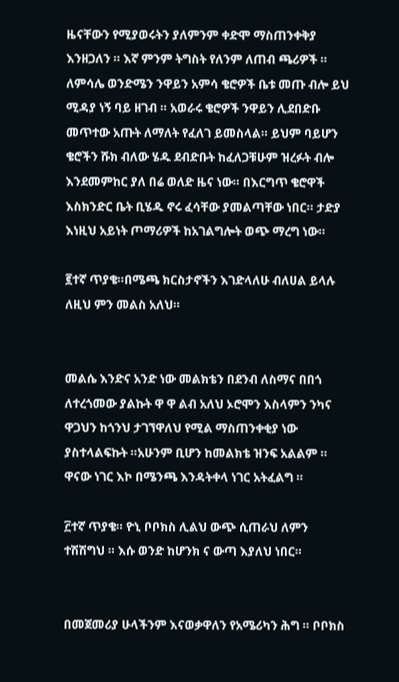ዜናቸውን የሚያወሩትን ያለምንም ቀድሞ ማስጠንቀቅያ እንዘጋለን ። እኛ ምንም ትግስት የለንም ለጠብ ጫሪዎች ። ለምሳሌ ወንድሜን ንዋይን አምሳ ቄሮዎች ቤቱ መጡ ብሎ ይህ ሚዳያ ነኝ ባይ ዘገብ ። አወራሩ ቄሮዎች ንዋይን ሊደበድቡ መጥተው አጡት ለማለት የፈለገ ይመስላል። ይህም ባይሆን ቄሮችን ሹክ ብለው ሄዱ ደብድቡት ከፈለጋቹሁም ዝረፉት ብሎ እንደመምከር ያለ በሬ ወለድ ዜና ነው። በእርግጥ ቄሮዋች እስክንድር ቤት ቢሄዱ ኖሩ ፈሳቸው ያመልጣቸው ነበር። ታድያ እነዚህ አይነት ጦማሪዎች ከአገልግሎት ወጭ ማረግ ነው።

፪ተኛ ጥያቄ።በሜጫ ክርስታኖችን እገድላለሁ ብለሀል ይላሉ ለዚህ ምን መልስ አለህ።


መልሴ እንድና አንድ ነው መልክቴን በደንብ ለስማና በበጎ ለተረጎመው ያልኩት ዋ ዋ ልብ አለህ ኦሮሞን እስላምን ንካና ዋጋህን ከጎንህ ታገኘዋለህ የሚል ማስጠንቀቂያ ነው ያስተላልፍኩት ።አሁንም ቢሆን ከመልክቴ ዝንፍ አልልም ። ዋናው ነገር እኮ በሜንጫ እንዳትቀላ ነገር አትፈልግ ።

፫ተኛ ጥያቄ። ዮኒ ቦቦክስ ሊልህ ውጭ ሲጠራህ ለምን ተሽሽግህ ። እሱ ወንድ ከሆንክ ና ውጣ እያለህ ነበር።


በመጀመሪያ ሁላችንም እናወቃዋለን የአሜሪካን ሕግ ። ቦቦክስ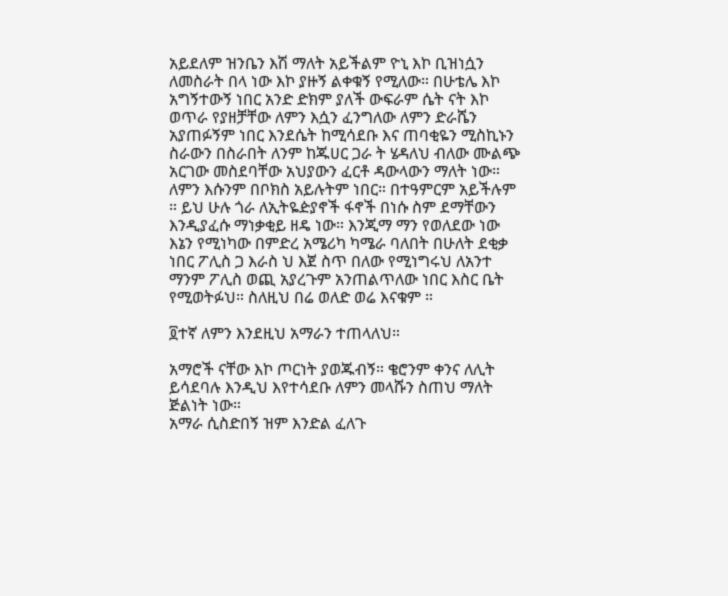አይደለም ዝንቤን እሽ ማለት አይችልም ዮኒ እኮ ቢዝነሷን ለመስራት በላ ነው እኮ ያዙኝ ልቀቁኝ የሚለው። በሁቴሌ እኮ አግኝተውኝ ነበር አንድ ድክም ያለች ውፍራም ሴት ናት እኮ ወጥራ የያዘቻቸው ለምን እሷን ፈንግለው ለምን ድራሼን አያጠፉኝም ነበር እንደሴት ከሚሳደቡ እና ጠባቂዬን ሚስኪኑን ስራውን በስራበት ለንም ከጁሀር ጋራ ት ሄዳለህ ብለው ሙልጭ አርገው መስደባቸው አህያውን ፈርቶ ዳውላውን ማለት ነው። ለምን እሱንም በቦክስ አይሉትም ነበር። በተዓምርም አይችሉም ። ይህ ሁሉ ጎራ ለኢትዬዽያኖች ፋኖች በነሱ ስም ደማቸውን እንዲያፈሱ ማነቃቂይ ዘዴ ነው። እንጂማ ማን የወለደው ነው እኔን የሚነካው በምድረ አሜሪካ ካሜራ ባለበት በሁለት ደቂቃ ነበር ፖሊስ ጋ እራስ ህ እጀ ስጥ በለው የሚነግሩህ ለአንተ ማንም ፖሊስ ወጪ አያረጉም አንጠልጥለው ነበር እስር ቤት የሚወትፉህ። ስለዚህ በሬ ወለድ ወሬ እናቁም ።

፬ተኛ ለምን እንደዚህ አማራን ተጠላለህ።

አማሮች ናቸው እኮ ጦርነት ያወጁብኝ። ቄሮንም ቀንና ለሊት ይሳደባሉ እንዲህ እየተሳደቡ ለምን መላሹን ስጠህ ማለት ጅልነት ነው።
አማራ ሲስድበኝ ዝም እንድል ፈለጉ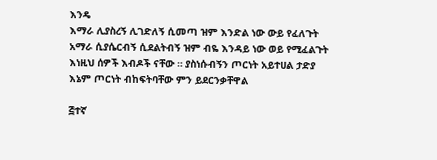እንዴ
እማራ ሊያስረኝ ሊገድለኝ ሲመጣ ዝም እንድል ነው ውይ የፈለጉት
አማራ ሲያሴርብኝ ሲደልትብኝ ዝም ብዬ እንዳይ ነው ወይ የሚፈልጉት
እነዚህ ሰዎች እብዶች ናቸው ። ያስነሱብኝን ጦርነት አይተሀል ታድያ እኔም ጦርነት ብከፍትባቸው ምን ይደርንቃቸዋል

፭ተኛ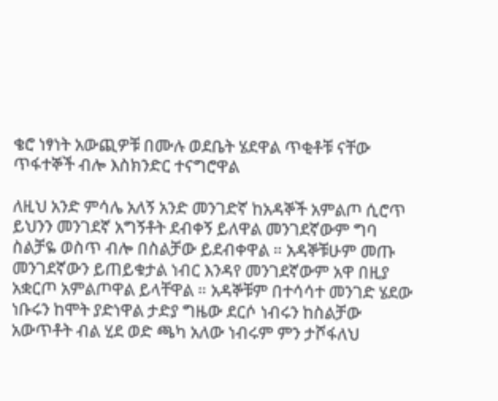ቄሮ ነፃነት አውጪዎቹ በሙሉ ወደቤት ሄደዋል ጥቂቶቹ ናቸው ጥፋተኞች ብሎ እስክንድር ተናግሮዋል

ለዚህ አንድ ምሳሌ አለኝ አንድ መንገድኛ ከአዳኞች አምልጦ ሲሮጥ ይህንን መንገደኛ አግኝቶት ደብቀኝ ይለዋል መንገደኛውም ግባ ስልቻዬ ወስጥ ብሎ በስልቻው ይደብቀዋል ። አዳኞቹሁም መጡ መንገደኛውን ይጠይቁታል ነብር እንዳየ መንገደኛውም አዋ በዚያ አቋርጦ አምልጦዋል ይላቸዋል ። አዳኞቹም በተሳሳተ መንገድ ሄደው ነቡሩን ከሞት ያድነዋል ታድያ ግዜው ደርሶ ነብሩን ከስልቻው አውጥቶት ብል ሂደ ወድ ጫካ አለው ነብሩም ምን ታሾፋለህ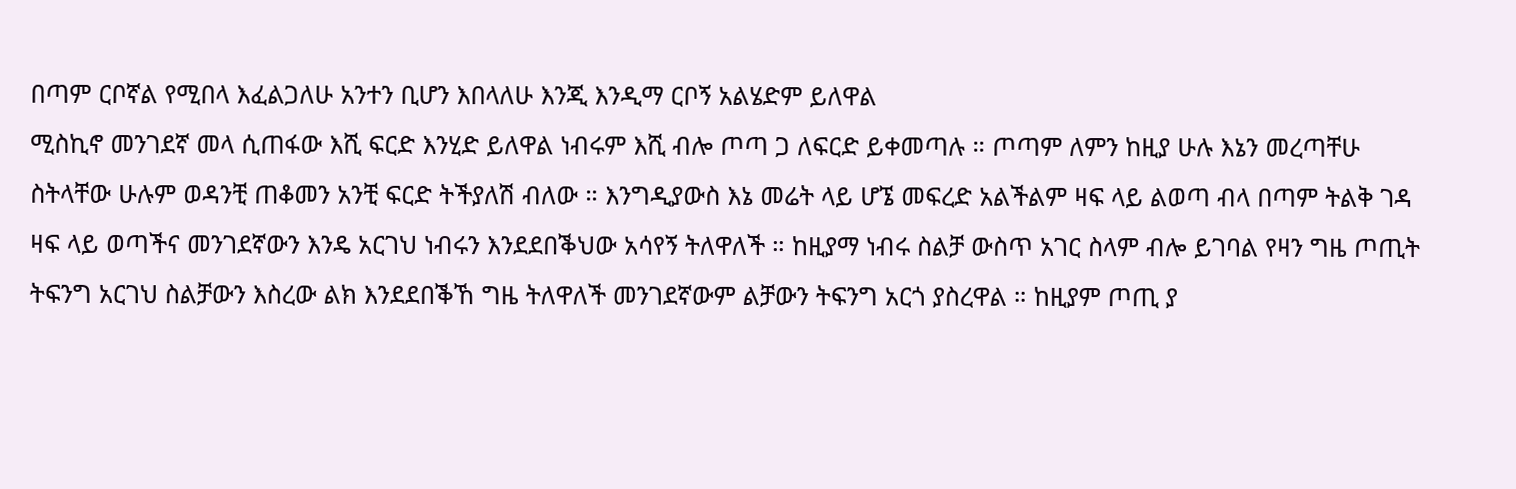በጣም ርቦኛል የሚበላ እፈልጋለሁ አንተን ቢሆን እበላለሁ እንጂ እንዲማ ርቦኝ አልሄድም ይለዋል
ሚስኪኖ መንገደኛ መላ ሲጠፋው እሺ ፍርድ እንሂድ ይለዋል ነብሩም እሺ ብሎ ጦጣ ጋ ለፍርድ ይቀመጣሉ ። ጦጣም ለምን ከዚያ ሁሉ እኔን መረጣቸሁ ስትላቸው ሁሉም ወዳንቺ ጠቆመን አንቺ ፍርድ ትችያለሽ ብለው ። እንግዲያውስ እኔ መሬት ላይ ሆኜ መፍረድ አልችልም ዛፍ ላይ ልወጣ ብላ በጣም ትልቅ ገዳ ዛፍ ላይ ወጣችና መንገደኛውን እንዴ አርገህ ነብሩን እንደደበቕህው አሳየኝ ትለዋለች ። ከዚያማ ነብሩ ስልቻ ውስጥ አገር ስላም ብሎ ይገባል የዛን ግዜ ጦጢት ትፍንግ አርገህ ስልቻውን እስረው ልክ እንደደበቕኸ ግዜ ትለዋለች መንገደኛውም ልቻውን ትፍንግ አርጎ ያስረዋል ። ከዚያም ጦጢ ያ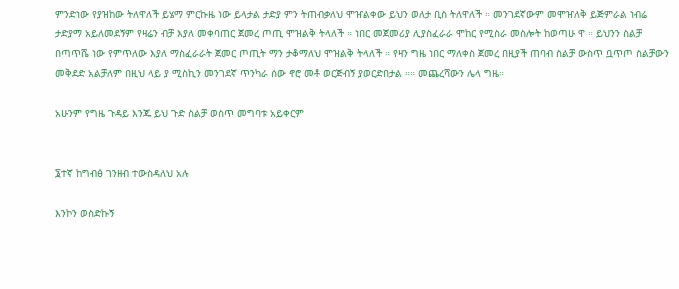ምንድነው የያዝከው ትለዋለች ይሄማ ምርኩዜ ነው ይላታል ታድያ ምን ትጠብቃለህ ሞዠልቀው ይህን ወለታ ቢስ ትለዋለች ። መንገደኛውም መሞዠለቅ ይጅምራል ነብሬ ታድያማ አይለመደኝም የዛሬን ብቻ እያለ መቀባጠር ጀመረ ጦጢ ሞዝልቅ ትላለች ። ነበር መጀመሪያ ሊያስፈራራ ሞከር የሚስራ መስሎት ከወጣሁ ዋ ። ይህንን ስልቻ በጣጥሼ ነው የምጥለው እያለ ማስፈራራት ጀመር ጦጢት ማን ታቆማለህ ሞዝልቅ ትላለች ። የዛን ግዜ ነበር ማለቀስ ጀመረ በዚያች ጠባብ ስልቻ ውስጥ ቧጥጦ ስልቻውን መቅደድ አልቻለም በዚህ ላይ ያ ሚስኪን መንገደኛ ጥንካራ ሰው ኖሮ መቶ ወርጅብኝ ያወርድበታል ።። መጨረሻውን ሌላ ግዜ።

አሁንም የግዜ ጉዳይ እንጁ ይህ ጉድ ስልቻ ወስጥ መግባቱ አይቀርም


፮ተኛ ከግብፅ ገንዘብ ተውስዳለህ አሉ

እንኮን ወስድኩኝ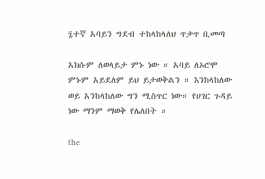፯ተኛ አባይን ግደብ ተከላከላለህ ጥቃጥ ቢመጣ

አክሱም ለወላይታ ምኑ ነው ። አባይ ለኦሮሞ ምኑም አይደለም ይህ ይታወቅልን ። እንከላከለው ወይ አንከላከለው ግን ሚስጥር ነው። የሀገር ጉዳይ ነው ማንም ማወቅ የሌለበት ።

the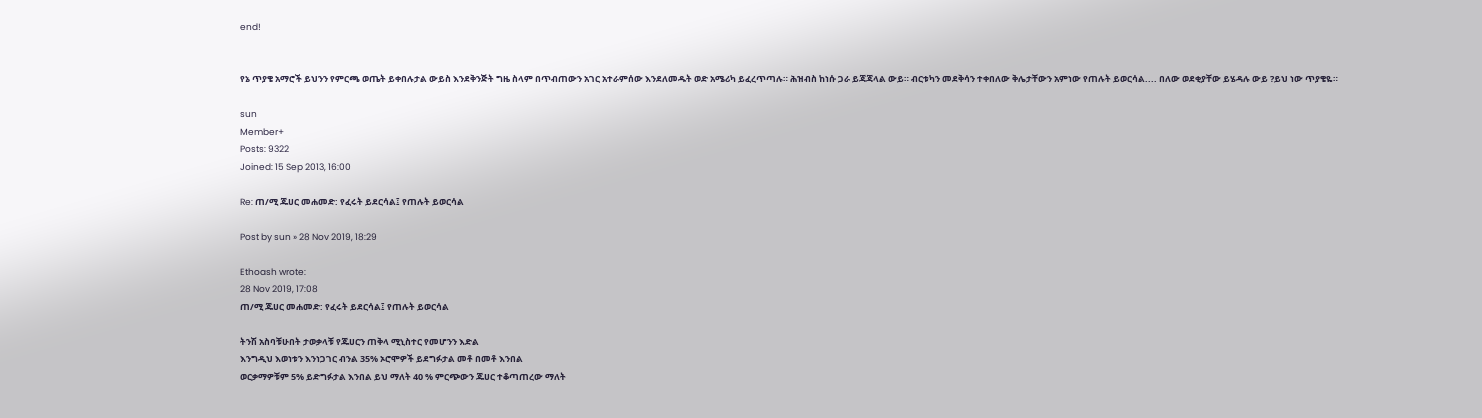end!


የኔ ጥያቄ አማሮች ይህንን የምርጫ ወጤት ይቀበሉታል ውይስ እንደቅንጅት ግዜ ስላም በጥብጠውን አገር አተራምሰው እንደለመዱት ወድ አሜሪካ ይፈረጥጣሉ። ሕዝብስ ከነሱ ጋራ ይጃጃላል ውይ። ብርቱካን መደቅሳን ተቀበለው ቅሌታቸውን አምነው የጠሉት ይወርሳል.... በለው ወደቂያቸው ይሄዳሉ ውይ ?ይህ ነው ጥያቄዬ።

sun
Member+
Posts: 9322
Joined: 15 Sep 2013, 16:00

Re: ጠ/ሚ ጁሀር መሐመድ: የፈሩት ይደርሳል፤ የጠሉት ይወርሳል

Post by sun » 28 Nov 2019, 18:29

Ethoash wrote:
28 Nov 2019, 17:08
ጠ/ሚ ጁሀር መሐመድ: የፈሩት ይደርሳል፤ የጠሉት ይወርሳል

ትንሽ አስባቹሁበት ታወቃላቹ የጁሀርን ጠቅላ ሚኒስተር የመሆንን እድል
እንግዲህ እወነቱን እንነጋገር ብንል 35% ኦሮሞዎች ይደግፉታል መቶ በመቶ እንበል
ወርቃማዎቹም 5% ይድግፉታል እንበል ይህ ማለት 40 % ምርጭውን ጁሀር ተቆጣጠረው ማለት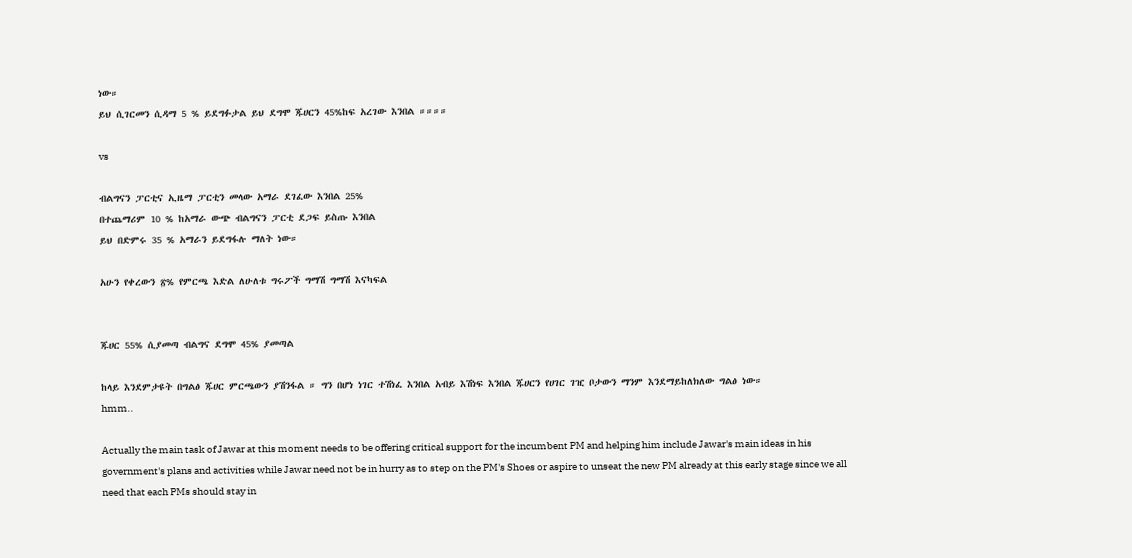ነው።
ይህ ሲገርመን ሲዳማ 5 % ይደግፉታል ይህ ደግሞ ጁሀርን 45%ከፍ አረገው እንበል ።።።።

vs

ብልግናን ፓርቲና ኢዜማ ፓርቲን መላው አማራ ደገፈው እንበል 25%
በተጨማሪም 10 % ከአማራ ውጭ ብልግናን ፓርቲ ደጋፍ ይስጡ እንበል
ይህ በድምሩ 35 % አማራን ይደግፋሉ ማለት ነው።

አሁን የቀረውን ፳% የምርጫ እድል ለሁለቱ ግሩፖች ግማሽ ግማሽ እናካፍል


ጁሀር 55% ሲያመጣ ብልግና ደግሞ 45% ያመጣል

ከላይ እንደምታዩት በግልፅ ጁሀር ምርጫውን ያሽንፋል ። ግን በሆነ ነገር ተሽነፈ እንበል አብይ እሽነፍ እንበል ጁሀርን የሀገር ገዢ ቦታውን ማንም እንደማይከለክለው ግልፅ ነው።
hmm..

Actually the main task of Jawar at this moment needs to be offering critical support for the incumbent PM and helping him include Jawar's main ideas in his government's plans and activities while Jawar need not be in hurry as to step on the PM's Shoes or aspire to unseat the new PM already at this early stage since we all need that each PMs should stay in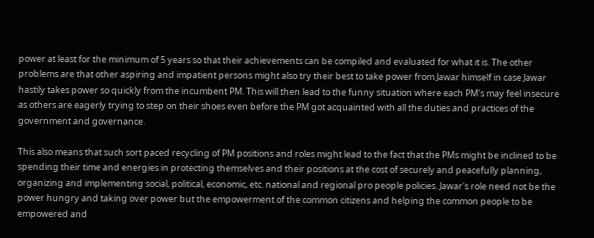power at least for the minimum of 5 years so that their achievements can be compiled and evaluated for what it is. The other problems are that other aspiring and impatient persons might also try their best to take power from Jawar himself in case Jawar hastily takes power so quickly from the incumbent PM. This will then lead to the funny situation where each PM's may feel insecure as others are eagerly trying to step on their shoes even before the PM got acquainted with all the duties and practices of the government and governance.

This also means that such sort paced recycling of PM positions and roles might lead to the fact that the PMs might be inclined to be spending their time and energies in protecting themselves and their positions at the cost of securely and peacefully planning, organizing and implementing social, political, economic, etc. national and regional pro people policies. Jawar's role need not be the power hungry and taking over power but the empowerment of the common citizens and helping the common people to be empowered and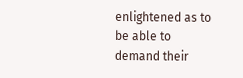enlightened as to be able to demand their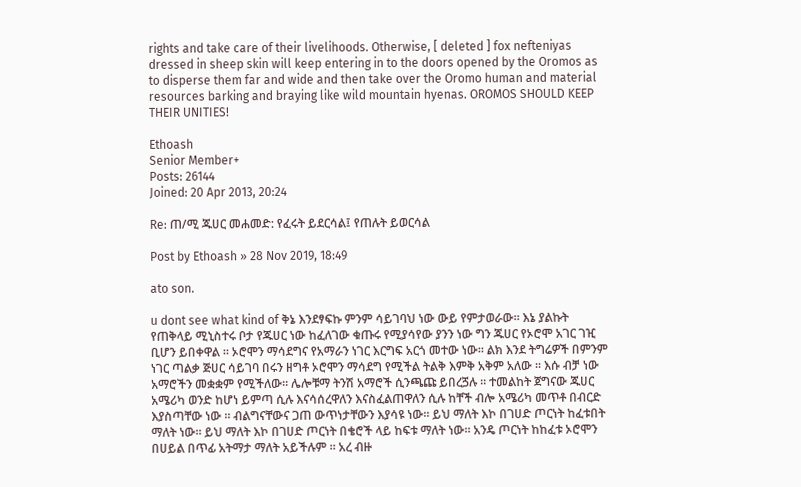rights and take care of their livelihoods. Otherwise, [ deleted ] fox nefteniyas dressed in sheep skin will keep entering in to the doors opened by the Oromos as to disperse them far and wide and then take over the Oromo human and material resources barking and braying like wild mountain hyenas. OROMOS SHOULD KEEP THEIR UNITIES!

Ethoash
Senior Member+
Posts: 26144
Joined: 20 Apr 2013, 20:24

Re: ጠ/ሚ ጁሀር መሐመድ: የፈሩት ይደርሳል፤ የጠሉት ይወርሳል

Post by Ethoash » 28 Nov 2019, 18:49

ato son.

u dont see what kind of ቅኔ እንደፃፍኩ ምንም ሳይገባህ ነው ውይ የምታወራው። እኔ ያልኩት የጠቅላይ ሚኒስተሩ ቦታ የጁሀር ነው ከፈለገው ቁጡሩ የሚያሳየው ያንን ነው ግን ጁሀር የኦሮሞ አገር ገዢ ቢሆን ይበቀዋል ። ኦሮሞን ማሳደግና የአማራን ነገር እርግፍ አርጎ መተው ነው። ልክ እንደ ትግሬዎች በምንም ነገር ጣልቃ ጅሀር ሳይገባ በሩን ዘግቶ ኦሮሞን ማሳደግ የሚችል ትልቅ እምቅ አቅም አለው ። እሱ ብቻ ነው አማሮችን መቋቋም የሚችለው። ሌሎቹማ ትንሽ አማሮች ሲንጫጩ ይበረጛሉ ። ተመልከት ጀግናው ጁሀር አሜሪካ ወንድ ከሆነ ይምጣ ሲሉ እናሳሰረዋለን እናስፈልጠዋለን ሲሉ ከቸች ብሎ አሜሪካ መጥቶ በብርድ እያስጣቸው ነው ። ብልግናቸውና ጋጠ ውጥነታቸውን እያሳዩ ነው። ይህ ማለት እኮ በገሀድ ጦርነት ከፈቱበት ማለት ነው። ይህ ማለት እኮ በገሀድ ጦርነት በቄሮች ላይ ከፍቱ ማለት ነው። አንዴ ጦርነት ከከፈቱ ኦሮሞን በሀይል በጥፊ አትማታ ማለት አይችሉም ። አረ ብዙ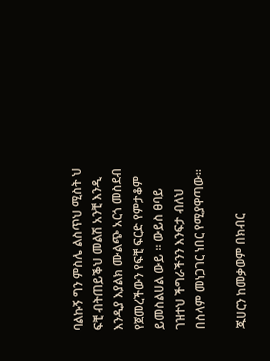ባልኩኝ ግን ምስሌ ልስጥህ ሚስት ህ ፍቺ ብትጠይቕህ መልሽ አንቺ እንዲ እንዲያ እያልክ ሙልጭ አርጎ መስደብ የጀመረችውን የፍቺ ፍርድ የምታቆም ይመስልሀል ውይ ። ውይስ ፀባይ ገዝተህ ችግራችንን እንፍታ ብለህ በስላም መነጋገር ነበር የሚያዋጣው።

ጁሀርን ከመቃወም በክብር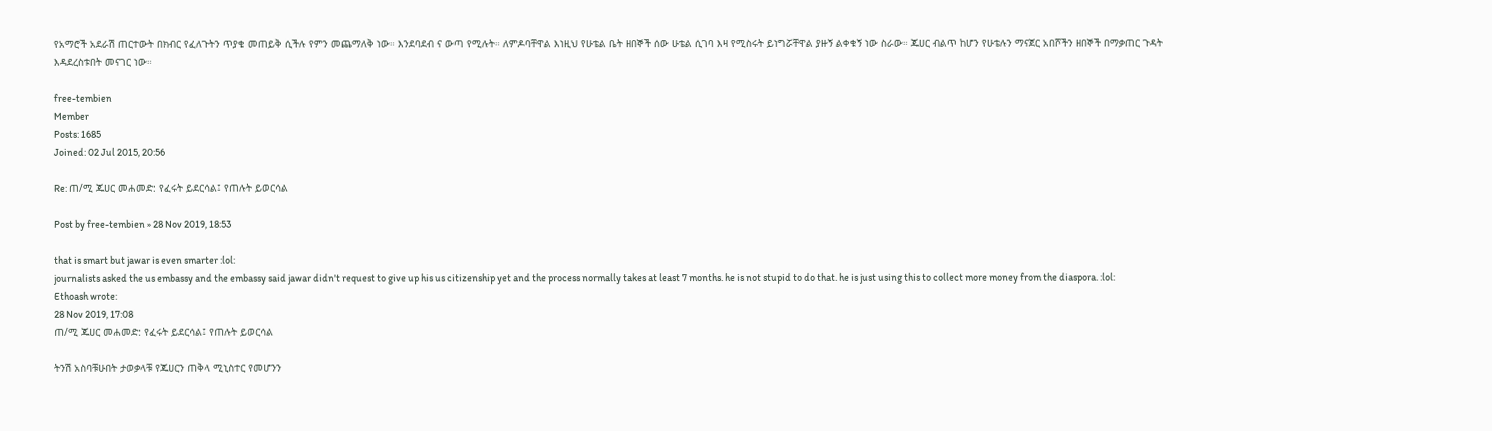የአማሮች አደራሽ ጠርተውት በክብር የፈለጉትን ጥያቄ መጠይቅ ሲችሉ የምን መጨማለቅ ነው። እንደባደብ ና ውጣ የሚሉት። ለምዶባቸዋል እነዚህ የሁቴል ቤት ዘበኞች ሰው ሁቴል ሲገባ እዛ የሚስሩት ይነግሯቸዋል ያዙኝ ልቀቁኝ ነው ስራው። ጁሀር ብልጥ ከሆን የሁቴሉን ማናጀር አበሾችን ዘበኞች በማቃጠር ጉዳት እዳደረስቱበት መናገር ነው።

free-tembien
Member
Posts: 1685
Joined: 02 Jul 2015, 20:56

Re: ጠ/ሚ ጁሀር መሐመድ: የፈሩት ይደርሳል፤ የጠሉት ይወርሳል

Post by free-tembien » 28 Nov 2019, 18:53

that is smart but jawar is even smarter :lol:
journalists asked the us embassy and the embassy said jawar didn't request to give up his us citizenship yet and the process normally takes at least 7 months. he is not stupid to do that. he is just using this to collect more money from the diaspora. :lol:
Ethoash wrote:
28 Nov 2019, 17:08
ጠ/ሚ ጁሀር መሐመድ: የፈሩት ይደርሳል፤ የጠሉት ይወርሳል

ትንሽ አስባቹሁበት ታወቃላቹ የጁሀርን ጠቅላ ሚኒስተር የመሆንን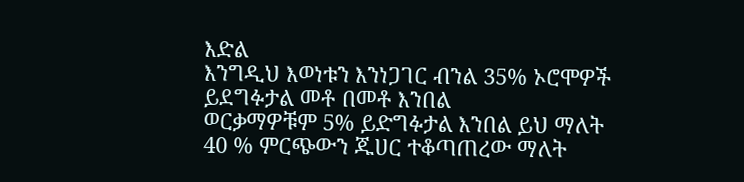እድል
እንግዲህ እወነቱን እንነጋገር ብንል 35% ኦሮሞዎች ይደግፉታል መቶ በመቶ እንበል
ወርቃማዎቹም 5% ይድግፉታል እንበል ይህ ማለት 40 % ምርጭውን ጁሀር ተቆጣጠረው ማለት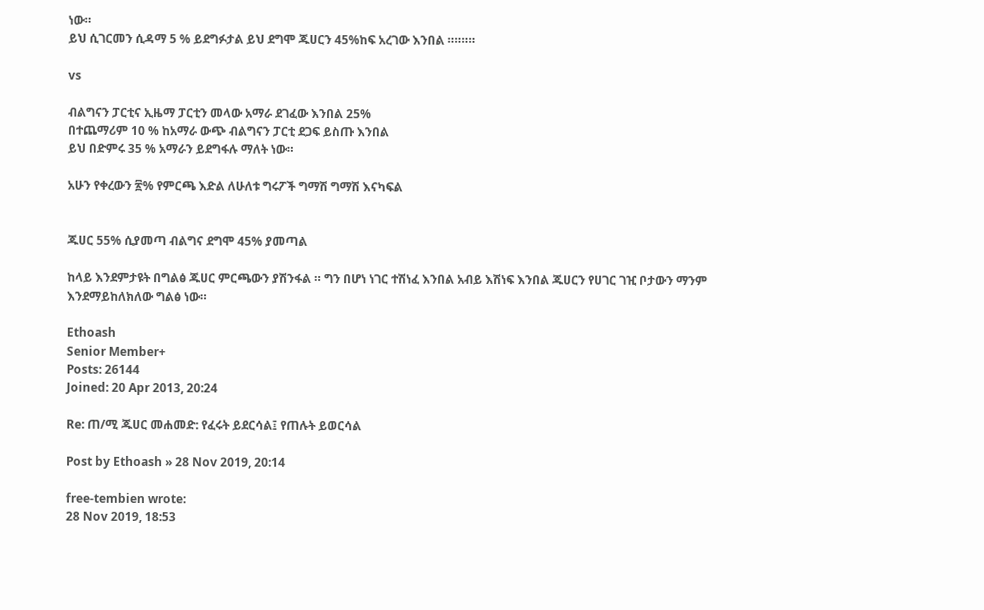ነው።
ይህ ሲገርመን ሲዳማ 5 % ይደግፉታል ይህ ደግሞ ጁሀርን 45%ከፍ አረገው እንበል ።።።።

vs

ብልግናን ፓርቲና ኢዜማ ፓርቲን መላው አማራ ደገፈው እንበል 25%
በተጨማሪም 10 % ከአማራ ውጭ ብልግናን ፓርቲ ደጋፍ ይስጡ እንበል
ይህ በድምሩ 35 % አማራን ይደግፋሉ ማለት ነው።

አሁን የቀረውን ፳% የምርጫ እድል ለሁለቱ ግሩፖች ግማሽ ግማሽ እናካፍል


ጁሀር 55% ሲያመጣ ብልግና ደግሞ 45% ያመጣል

ከላይ እንደምታዩት በግልፅ ጁሀር ምርጫውን ያሽንፋል ። ግን በሆነ ነገር ተሽነፈ እንበል አብይ እሽነፍ እንበል ጁሀርን የሀገር ገዢ ቦታውን ማንም እንደማይከለክለው ግልፅ ነው።

Ethoash
Senior Member+
Posts: 26144
Joined: 20 Apr 2013, 20:24

Re: ጠ/ሚ ጁሀር መሐመድ: የፈሩት ይደርሳል፤ የጠሉት ይወርሳል

Post by Ethoash » 28 Nov 2019, 20:14

free-tembien wrote:
28 Nov 2019, 18:53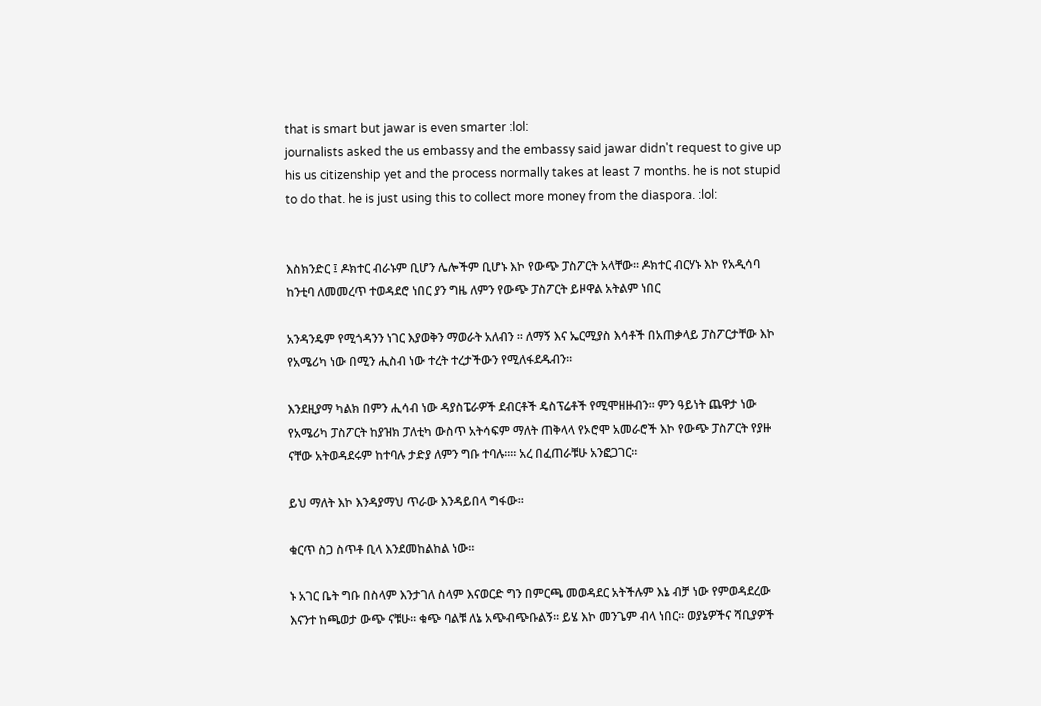that is smart but jawar is even smarter :lol:
journalists asked the us embassy and the embassy said jawar didn't request to give up his us citizenship yet and the process normally takes at least 7 months. he is not stupid to do that. he is just using this to collect more money from the diaspora. :lol:


እስክንድር ፤ ዶክተር ብራኑም ቢሆን ሌሎችም ቢሆኑ እኮ የውጭ ፓስፖርት አላቸው። ዶክተር ብርሃኑ እኮ የአዲሳባ ከንቲባ ለመመረጥ ተወዳደሮ ነበር ያን ግዜ ለምን የውጭ ፓስፖርት ይዞዋል አትልም ነበር

አንዳንዴም የሚጎዳንን ነገር እያወቅን ማወራት አለብን ። ለማኝ እና ኤርሚያስ እሳቶች በአጠቃላይ ፓስፖርታቸው እኮ የአሜሪካ ነው በሚን ሒስብ ነው ተረት ተረታችውን የሚለፋደዱብን።

እንደዚያማ ካልክ በምን ሒሳብ ነው ዳያስፔራዎች ደብርቶች ዴስፕሬቶች የሚሞዘዙብን። ምን ዓይነት ጨዋታ ነው የአሜሪካ ፓስፖርት ከያዝክ ፓለቲካ ውስጥ አትሳፍም ማለት ጠቅላላ የኦሮሞ አመራሮች እኮ የውጭ ፓስፖርት የያዙ ናቸው አትወዳደሩም ከተባሉ ታድያ ለምን ግቡ ተባሉ።። አረ በፈጠራቹሁ አንፎጋገር።

ይህ ማለት እኮ እንዳያማህ ጥራው እንዳይበላ ግፋው።

ቁርጥ ስጋ ስጥቶ ቢላ እንደመከልከል ነው።

ኑ አገር ቤት ግቡ በስላም እንታገለ ስላም እናወርድ ግን በምርጫ መወዳደር አትችሉም እኔ ብቻ ነው የምወዳደረው እናንተ ከጫወታ ውጭ ናቹሁ። ቁጭ ባልቹ ለኔ አጭብጭቡልኝ። ይሄ እኮ መንጌም ብላ ነበር። ወያኔዎችና ሻቢያዎች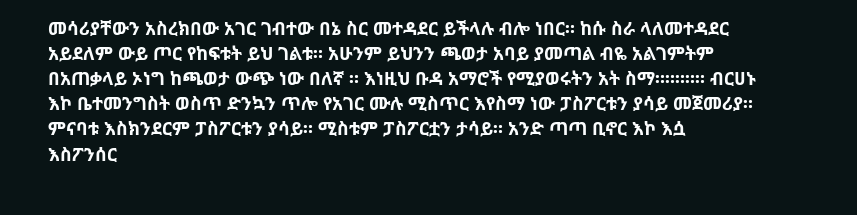መሳሪያቸውን አስረክበው አገር ገብተው በኔ ስር መተዳደር ይችላሉ ብሎ ነበር። ከሱ ስራ ላለመተዳደር አይደለም ውይ ጦር የከፍቱት ይህ ገልቱ። አሁንም ይህንን ጫወታ አባይ ያመጣል ብዬ አልገምትም በአጠቃላይ ኦነግ ከጫወታ ውጭ ነው በለኛ ። እነዚህ ቡዳ አማሮች የሚያወሩትን አት ስማ።።።።። ብርሀኑ እኮ ቤተመንግስት ወስጥ ድንኳን ጥሎ የአገር ሙሉ ሚስጥር እየስማ ነው ፓስፖርቱን ያሳይ መጀመሪያ። ምናባቱ እስክንደርም ፓስፖርቱን ያሳይ። ሚስቱም ፓስፖርቷን ታሳይ። አንድ ጣጣ ቢኖር እኮ እሷ እስፖንሰር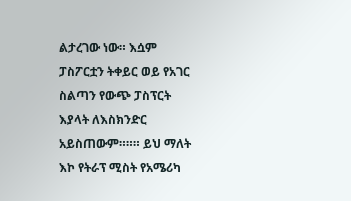ልታረገው ነው። እሷም ፓስፖርቷን ትቀይር ወይ የአገር ስልጣን የውጭ ፓስፕርት እያላት ለእስክንድር አይስጠውም።።። ይህ ማለት እኮ የትራፕ ሚስት የአሜሪካ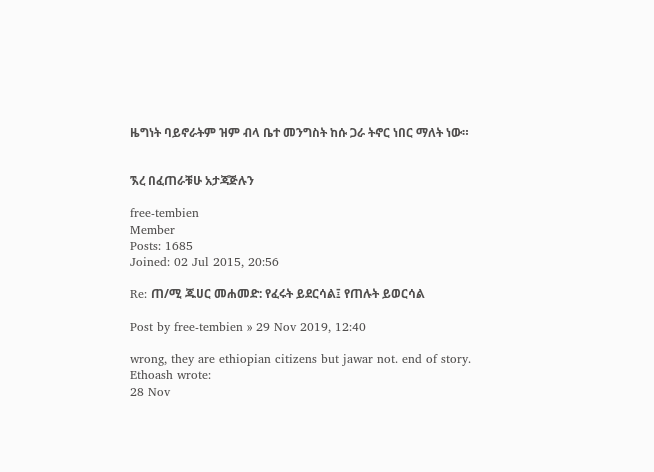ዜግነት ባይኖራትም ዝም ብላ ቤተ መንግስት ከሱ ጋራ ትኖር ነበር ማለት ነው።


ኧረ በፈጠራቹሁ አታጃጅሉን

free-tembien
Member
Posts: 1685
Joined: 02 Jul 2015, 20:56

Re: ጠ/ሚ ጁሀር መሐመድ: የፈሩት ይደርሳል፤ የጠሉት ይወርሳል

Post by free-tembien » 29 Nov 2019, 12:40

wrong, they are ethiopian citizens but jawar not. end of story.
Ethoash wrote:
28 Nov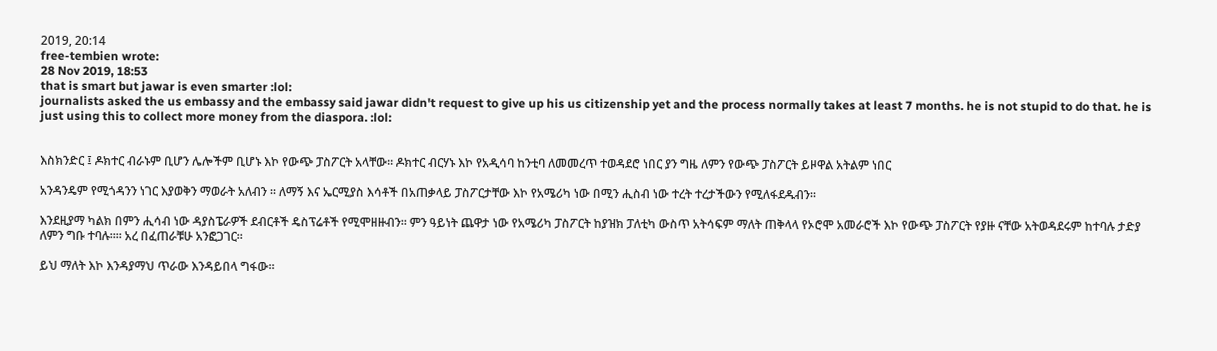2019, 20:14
free-tembien wrote:
28 Nov 2019, 18:53
that is smart but jawar is even smarter :lol:
journalists asked the us embassy and the embassy said jawar didn't request to give up his us citizenship yet and the process normally takes at least 7 months. he is not stupid to do that. he is just using this to collect more money from the diaspora. :lol:


እስክንድር ፤ ዶክተር ብራኑም ቢሆን ሌሎችም ቢሆኑ እኮ የውጭ ፓስፖርት አላቸው። ዶክተር ብርሃኑ እኮ የአዲሳባ ከንቲባ ለመመረጥ ተወዳደሮ ነበር ያን ግዜ ለምን የውጭ ፓስፖርት ይዞዋል አትልም ነበር

አንዳንዴም የሚጎዳንን ነገር እያወቅን ማወራት አለብን ። ለማኝ እና ኤርሚያስ እሳቶች በአጠቃላይ ፓስፖርታቸው እኮ የአሜሪካ ነው በሚን ሒስብ ነው ተረት ተረታችውን የሚለፋደዱብን።

እንደዚያማ ካልክ በምን ሒሳብ ነው ዳያስፔራዎች ደብርቶች ዴስፕሬቶች የሚሞዘዙብን። ምን ዓይነት ጨዋታ ነው የአሜሪካ ፓስፖርት ከያዝክ ፓለቲካ ውስጥ አትሳፍም ማለት ጠቅላላ የኦሮሞ አመራሮች እኮ የውጭ ፓስፖርት የያዙ ናቸው አትወዳደሩም ከተባሉ ታድያ ለምን ግቡ ተባሉ።። አረ በፈጠራቹሁ አንፎጋገር።

ይህ ማለት እኮ እንዳያማህ ጥራው እንዳይበላ ግፋው።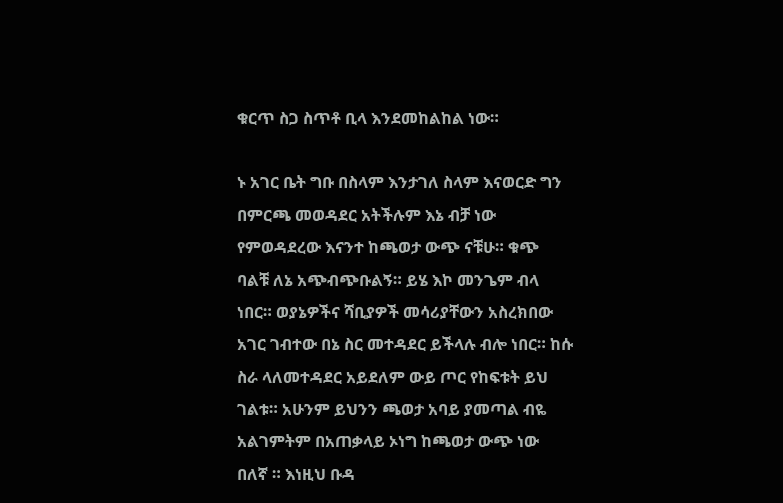ቁርጥ ስጋ ስጥቶ ቢላ እንደመከልከል ነው።

ኑ አገር ቤት ግቡ በስላም እንታገለ ስላም እናወርድ ግን በምርጫ መወዳደር አትችሉም እኔ ብቻ ነው የምወዳደረው እናንተ ከጫወታ ውጭ ናቹሁ። ቁጭ ባልቹ ለኔ አጭብጭቡልኝ። ይሄ እኮ መንጌም ብላ ነበር። ወያኔዎችና ሻቢያዎች መሳሪያቸውን አስረክበው አገር ገብተው በኔ ስር መተዳደር ይችላሉ ብሎ ነበር። ከሱ ስራ ላለመተዳደር አይደለም ውይ ጦር የከፍቱት ይህ ገልቱ። አሁንም ይህንን ጫወታ አባይ ያመጣል ብዬ አልገምትም በአጠቃላይ ኦነግ ከጫወታ ውጭ ነው በለኛ ። እነዚህ ቡዳ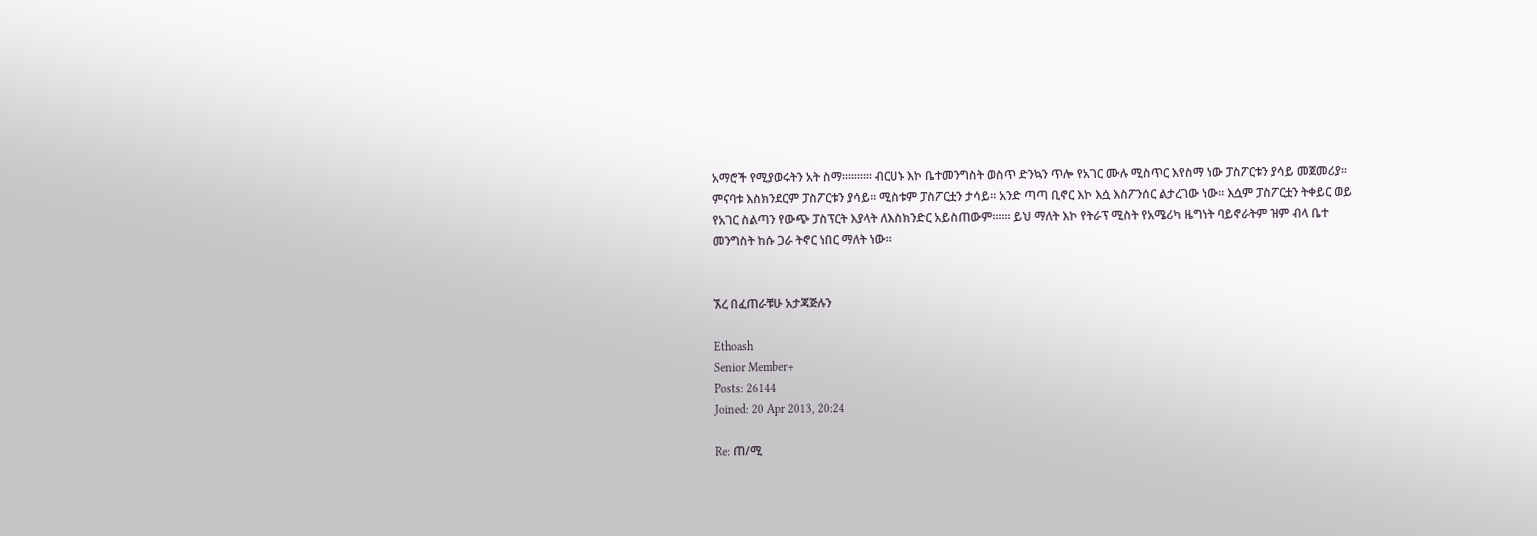አማሮች የሚያወሩትን አት ስማ።።።።። ብርሀኑ እኮ ቤተመንግስት ወስጥ ድንኳን ጥሎ የአገር ሙሉ ሚስጥር እየስማ ነው ፓስፖርቱን ያሳይ መጀመሪያ። ምናባቱ እስክንደርም ፓስፖርቱን ያሳይ። ሚስቱም ፓስፖርቷን ታሳይ። አንድ ጣጣ ቢኖር እኮ እሷ እስፖንሰር ልታረገው ነው። እሷም ፓስፖርቷን ትቀይር ወይ የአገር ስልጣን የውጭ ፓስፕርት እያላት ለእስክንድር አይስጠውም።።። ይህ ማለት እኮ የትራፕ ሚስት የአሜሪካ ዜግነት ባይኖራትም ዝም ብላ ቤተ መንግስት ከሱ ጋራ ትኖር ነበር ማለት ነው።


ኧረ በፈጠራቹሁ አታጃጅሉን

Ethoash
Senior Member+
Posts: 26144
Joined: 20 Apr 2013, 20:24

Re: ጠ/ሚ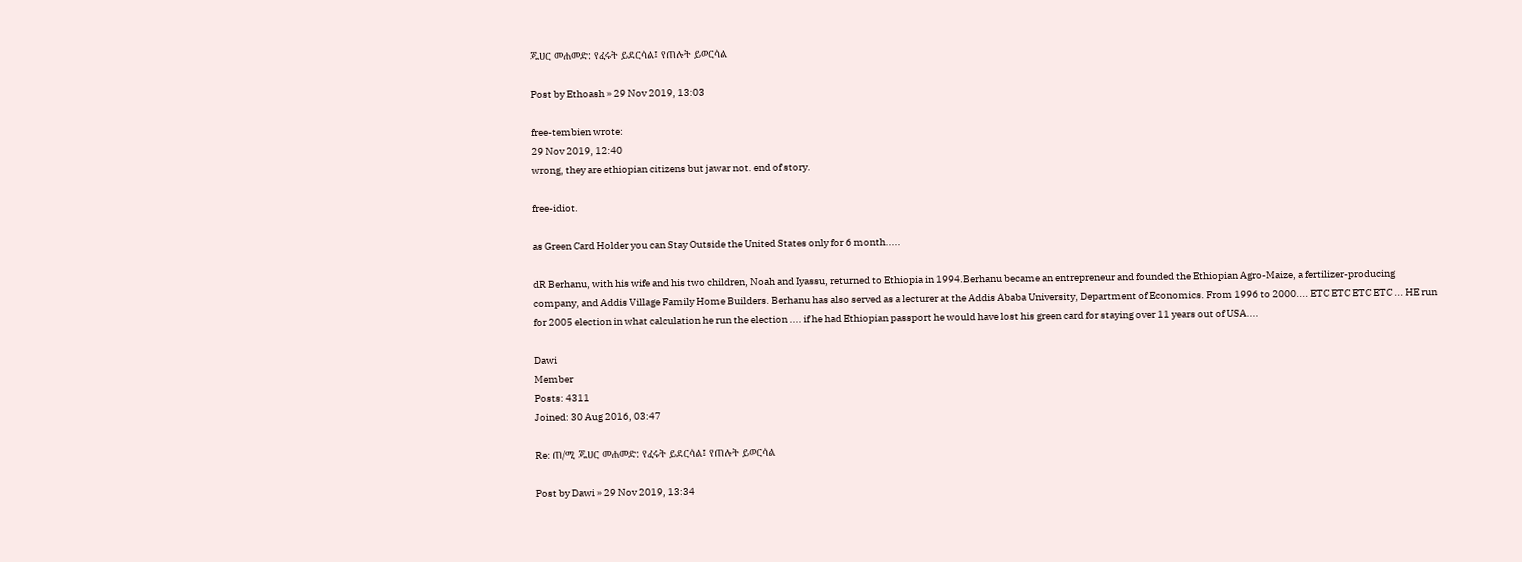ጁሀር መሐመድ: የፈሩት ይደርሳል፤ የጠሉት ይወርሳል

Post by Ethoash » 29 Nov 2019, 13:03

free-tembien wrote:
29 Nov 2019, 12:40
wrong, they are ethiopian citizens but jawar not. end of story.

free-idiot.

as Green Card Holder you can Stay Outside the United States only for 6 month.....

dR Berhanu, with his wife and his two children, Noah and Iyassu, returned to Ethiopia in 1994.Berhanu became an entrepreneur and founded the Ethiopian Agro-Maize, a fertilizer-producing company, and Addis Village Family Home Builders. Berhanu has also served as a lecturer at the Addis Ababa University, Department of Economics. From 1996 to 2000.... ETC ETC ETC ETC ... HE run for 2005 election in what calculation he run the election .... if he had Ethiopian passport he would have lost his green card for staying over 11 years out of USA....

Dawi
Member
Posts: 4311
Joined: 30 Aug 2016, 03:47

Re: ጠ/ሚ ጁሀር መሐመድ: የፈሩት ይደርሳል፤ የጠሉት ይወርሳል

Post by Dawi » 29 Nov 2019, 13:34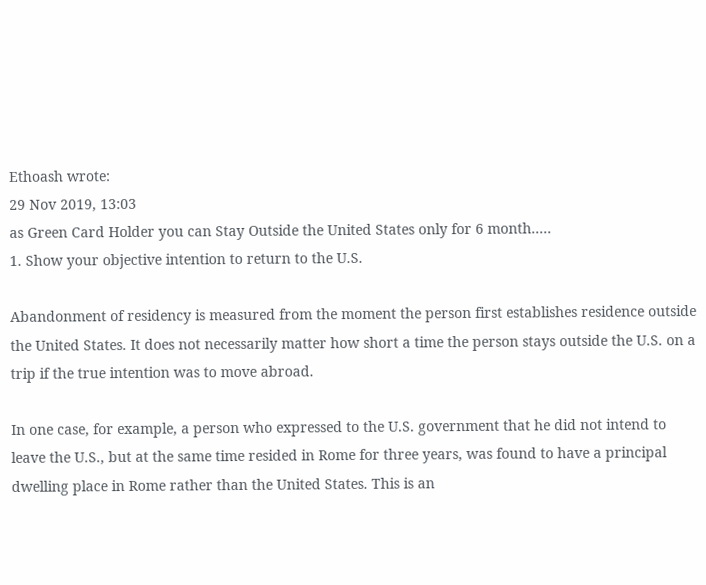Ethoash wrote:
29 Nov 2019, 13:03
as Green Card Holder you can Stay Outside the United States only for 6 month.....
1. Show your objective intention to return to the U.S.

Abandonment of residency is measured from the moment the person first establishes residence outside the United States. It does not necessarily matter how short a time the person stays outside the U.S. on a trip if the true intention was to move abroad.

In one case, for example, a person who expressed to the U.S. government that he did not intend to leave the U.S., but at the same time resided in Rome for three years, was found to have a principal dwelling place in Rome rather than the United States. This is an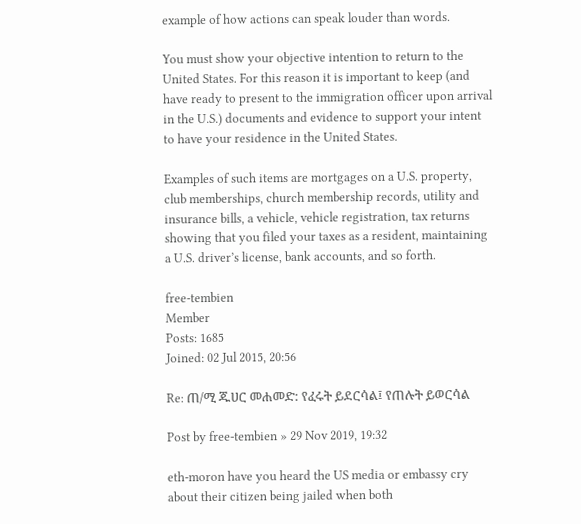example of how actions can speak louder than words.

You must show your objective intention to return to the United States. For this reason it is important to keep (and have ready to present to the immigration officer upon arrival in the U.S.) documents and evidence to support your intent to have your residence in the United States.

Examples of such items are mortgages on a U.S. property, club memberships, church membership records, utility and insurance bills, a vehicle, vehicle registration, tax returns showing that you filed your taxes as a resident, maintaining a U.S. driver’s license, bank accounts, and so forth.

free-tembien
Member
Posts: 1685
Joined: 02 Jul 2015, 20:56

Re: ጠ/ሚ ጁሀር መሐመድ: የፈሩት ይደርሳል፤ የጠሉት ይወርሳል

Post by free-tembien » 29 Nov 2019, 19:32

eth-moron have you heard the US media or embassy cry about their citizen being jailed when both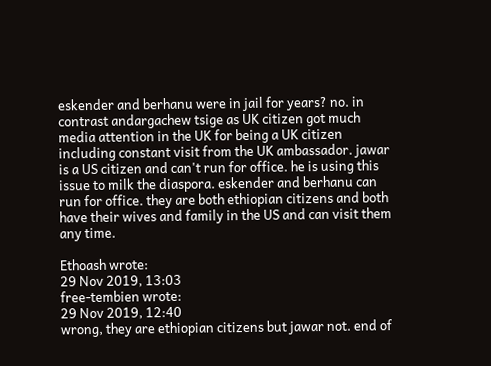eskender and berhanu were in jail for years? no. in contrast andargachew tsige as UK citizen got much media attention in the UK for being a UK citizen including constant visit from the UK ambassador. jawar is a US citizen and can't run for office. he is using this issue to milk the diaspora. eskender and berhanu can run for office. they are both ethiopian citizens and both have their wives and family in the US and can visit them any time.

Ethoash wrote:
29 Nov 2019, 13:03
free-tembien wrote:
29 Nov 2019, 12:40
wrong, they are ethiopian citizens but jawar not. end of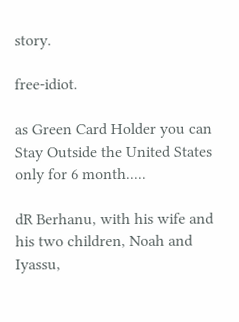story.

free-idiot.

as Green Card Holder you can Stay Outside the United States only for 6 month.....

dR Berhanu, with his wife and his two children, Noah and Iyassu,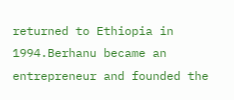returned to Ethiopia in 1994.Berhanu became an entrepreneur and founded the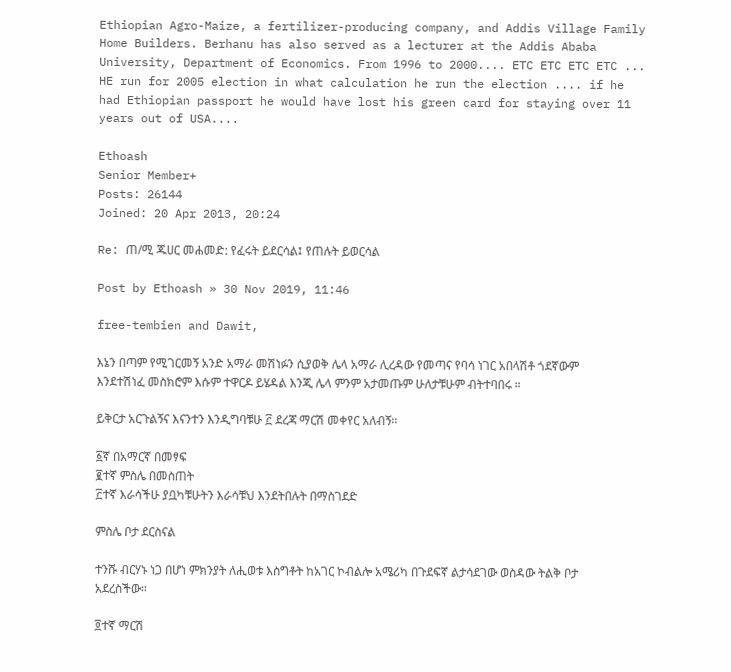Ethiopian Agro-Maize, a fertilizer-producing company, and Addis Village Family Home Builders. Berhanu has also served as a lecturer at the Addis Ababa University, Department of Economics. From 1996 to 2000.... ETC ETC ETC ETC ... HE run for 2005 election in what calculation he run the election .... if he had Ethiopian passport he would have lost his green card for staying over 11 years out of USA....

Ethoash
Senior Member+
Posts: 26144
Joined: 20 Apr 2013, 20:24

Re: ጠ/ሚ ጁሀር መሐመድ: የፈሩት ይደርሳል፤ የጠሉት ይወርሳል

Post by Ethoash » 30 Nov 2019, 11:46

free-tembien and Dawit,

እኔን በጣም የሚገርመኝ አንድ አማራ መሽነፉን ሲያወቅ ሌላ አማራ ሊረዳው የመጣና የባሳ ነገር አበላሽቶ ጎደኛውም እንደተሽነፈ መስክሮም እሱም ተዋርዶ ይሄዳል እንጂ ሌላ ምንም አታመጡም ሁለታቹሁም ብትተባበሩ ።

ይቅርታ አርጉልኝና እናንተን እንዲግባቹሁ ፫ ደረጃ ማርሽ መቀየር አለብኝ።

፩ኛ በአማርኛ በመፃፍ
፪ተኛ ምስሌ በመስጠት
፫ተኛ እራሳችሁ ያቧካቹሁትን እራሳቹህ እንደትበሉት በማስገደድ

ምስሌ ቦታ ደርስናል

ተንሹ ብርሃኑ ነጋ በሆነ ምክንያት ለሒወቱ እስግቶት ከአገር ኮብልሎ አሜሪካ በጉደፍኛ ልታሳደገው ወስዳው ትልቅ ቦታ አደረስችው።

፬ተኛ ማርሽ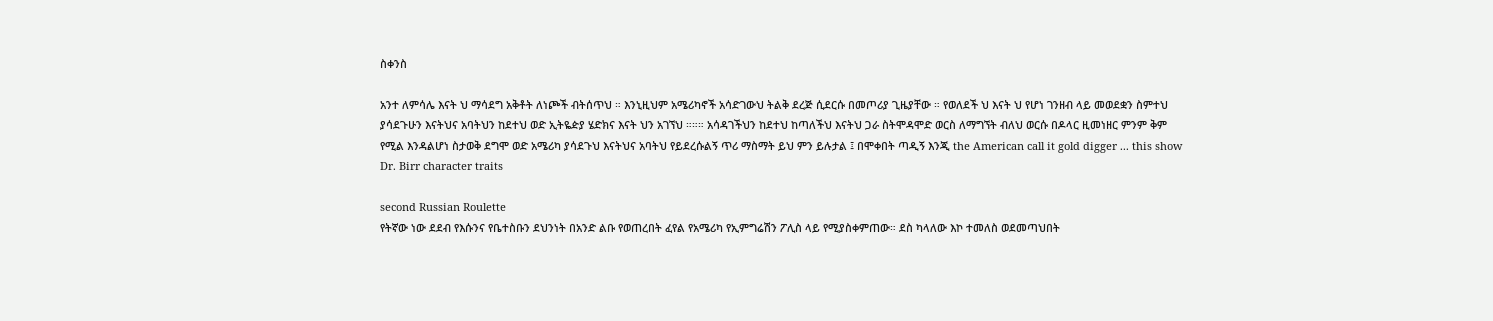ስቀንስ

አንተ ለምሳሌ እናት ህ ማሳደግ አቅቶት ለነጮች ብትሰጥህ ። እንኒዚህም አሜሪካኖች አሳድገውህ ትልቅ ደረጅ ሲደርሱ በመጦሪያ ጊዜያቸው ። የወለደች ህ እናት ህ የሆነ ገንዘብ ላይ መወደቋን ስምተህ ያሳደጉሁን እናትህና አባትህን ከደተህ ወድ ኢትዬዽያ ሄድክና እናት ህን አገኘህ ።።። አሳዳገችህን ከደተህ ከጣለችህ እናትህ ጋራ ስትሞዳሞድ ወርስ ለማግኘት ብለህ ወርሱ በዶላር ዚመነዘር ምንም ቅም የሚል እንዳልሆነ ስታወቅ ደግሞ ወድ አሜሪካ ያሳደጉህ እናትህና አባትህ የይደረሱልኝ ጥሪ ማስማት ይህ ምን ይሉታል ፤ በሞቀበት ጣዲኝ እንጂ the American call it gold digger ... this show Dr. Birr character traits

second Russian Roulette
የትኛው ነው ደደብ የእሱንና የቤተስቡን ደህንነት በአንድ ልቡ የወጠረበት ፈየል የአሜሪካ የኢምግሬሽን ፖሊስ ላይ የሚያስቀምጠው። ደስ ካላለው እኮ ተመለስ ወደመጣህበት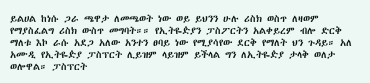ይልሀል ከነሱ ጋራ ጫዋታ ለመጫወት ነው ወይ ይህንን ሁሉ ሪስክ ወስጥ ለዛወም የማያስፈልግ ሪስክ ውስጥ መግባት።። የኢትዬዽያን ፓስፖርትን አልቀይረም ብሎ ድርቅ ማለቱ እኮ ራሱ አደጋ አለው አንተን ፀባይ ነው የሚያሳየው ደርቅ የማለት ህን ጉዳይ። አለ አሙዲ የኢትዬዽያ ፓስፕርት ሊይዝም ላይዝም ይችላል ግን ለኢትዬዽያ ታላቅ ወለታ ወሎዋል። ፓስፕርት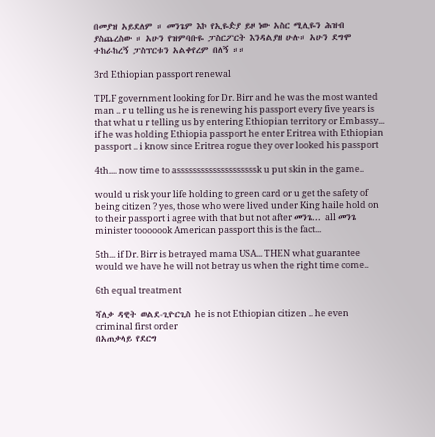በመያዝ አይደለም ። መንጌም እኮ የኢዬዽያ ይዞ ነው አስር ሚሊዬን ሕዝብ ያስጨረስው ። አሁን የዝምባቡዬ ፓስርፖርት እንዳልያዘ ሁሉ። አሁን ደግሞ ተከራከረኝ ፓስፕርቱን አልቀየረም በለኝ ።።

3rd Ethiopian passport renewal

TPLF government looking for Dr. Birr and he was the most wanted man .. r u telling us he is renewing his passport every five years is that what u r telling us by entering Ethiopian territory or Embassy... if he was holding Ethiopia passport he enter Eritrea with Ethiopian passport .. i know since Eritrea rogue they over looked his passport

4th.... now time to assssssssssssssssssssk u put skin in the game..

would u risk your life holding to green card or u get the safety of being citizen ? yes, those who were lived under King haile hold on to their passport i agree with that but not after መንጌ... all መንጌ minister tooooook American passport this is the fact...

5th... if Dr. Birr is betrayed mama USA... THEN what guarantee would we have he will not betray us when the right time come..

6th equal treatment

ሻለቃ ዳዊት ወልደ-ጊዮርጊስ he is not Ethiopian citizen .. he even criminal first order
በአጠቃላይ የደርግ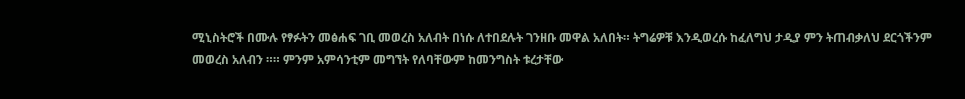ሚኒስትሮች በሙሉ የፃፉትን መፅሐፍ ገቢ መወረስ አለብት በነሱ ለተበደሉት ገንዘቡ መዋል አለበት። ትግሬዎቹ እንዲወረሱ ከፈለግህ ታዲያ ምን ትጠብቃለህ ደርጎችንም መወረስ አለብን ።። ምንም አምሳንቲም መግኘት የለባቸውም ከመንግስት ቱረታቸው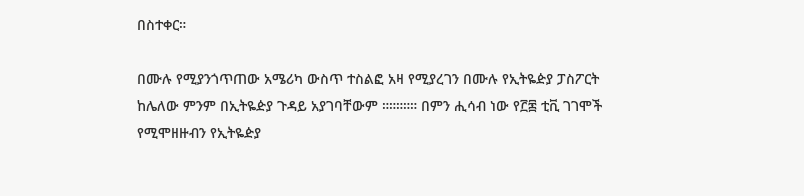በስተቀር።

በሙሉ የሚያንጎጥጠው አሜሪካ ውስጥ ተስልፎ አዛ የሚያረገን በሙሉ የኢትዬዽያ ፓስፖርት ከሌለው ምንም በኢትዬዽያ ጉዳይ አያገባቸውም ።።።።። በምን ሒሳብ ነው የ፫፷ ቲቪ ገገሞች የሚሞዘዙብን የኢትዬዽያ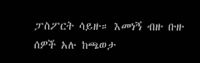ፓስፖርት ሳይዙ። እመነኝ ብዙ ቡዙ ሰዎች አሉ ከጫወታ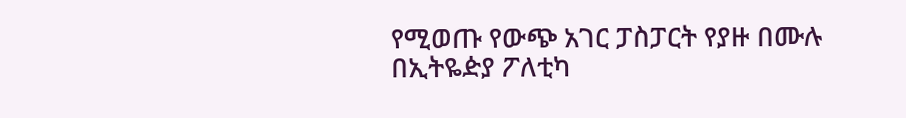የሚወጡ የውጭ አገር ፓስፓርት የያዙ በሙሉ በኢትዬዽያ ፖለቲካ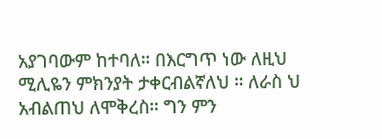አያገባውም ከተባለ። በእርግጥ ነው ለዚህ ሚሊዬን ምክንያት ታቀርብልኛለህ ። ለራስ ህ አብልጠህ ለሞቅረስ። ግን ምን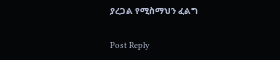ያረጋል የሚስማህን ፈልግ

Post Reply